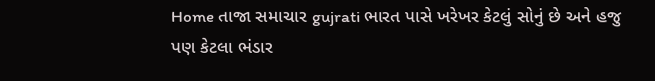Home તાજા સમાચાર gujrati ભારત પાસે ખરેખર કેટલું સોનું છે અને હજુ પણ કેટલા ભંડાર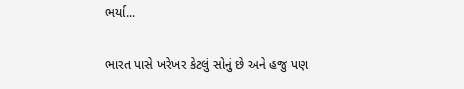ભર્યા...

ભારત પાસે ખરેખર કેટલું સોનું છે અને હજુ પણ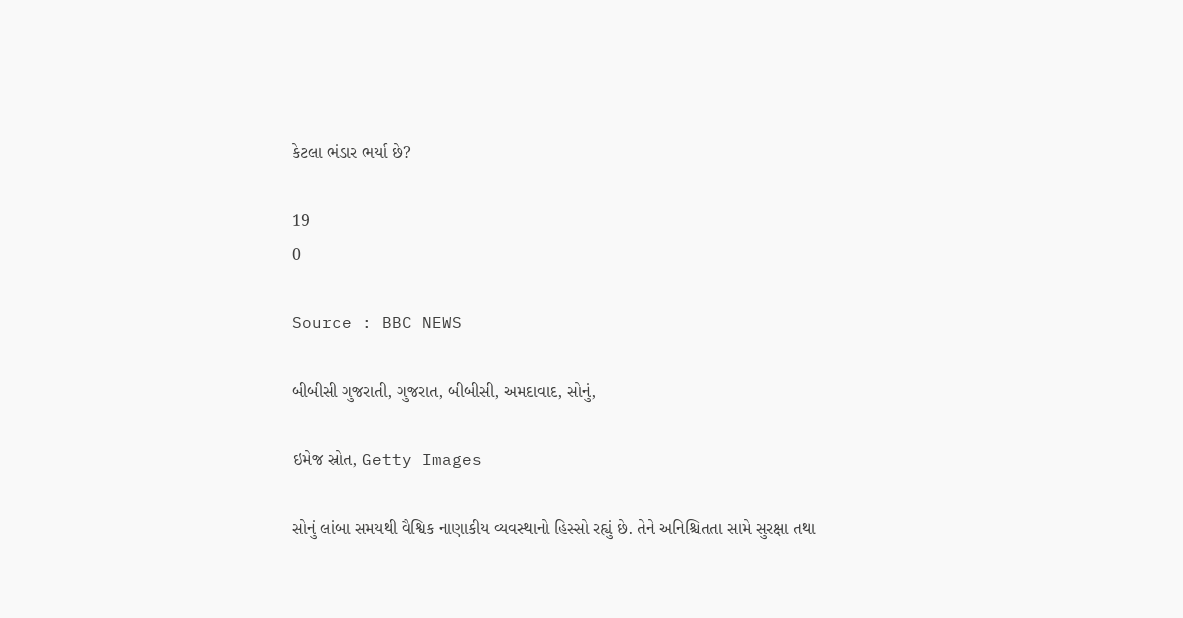કેટલા ભંડાર ભર્યા છે?

19
0

Source : BBC NEWS

બીબીસી ગુજરાતી, ગુજરાત, બીબીસી, અમદાવાદ, સોનું,

ઇમેજ સ્રોત, Getty Images

સોનું લાંબા સમયથી વૈશ્વિક નાણાકીય વ્યવસ્થાનો હિસ્સો રહ્યું છે. તેને અનિશ્ચિતતા સામે સુરક્ષા તથા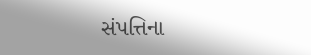સંપત્તિના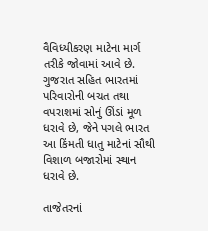વૈવિધ્યીકરણ માટેના માર્ગ તરીકે જોવામાં આવે છે. ગુજરાત સહિત ભારતમાં પરિવારોની બચત તથા વપરાશમાં સોનું ઊંડાં મૂળ ધરાવે છે, જેને પગલે ભારત આ કિંમતી ધાતુ માટેનાં સૌથી વિશાળ બજારોમાં સ્થાન ધરાવે છે.

તાજેતરનાં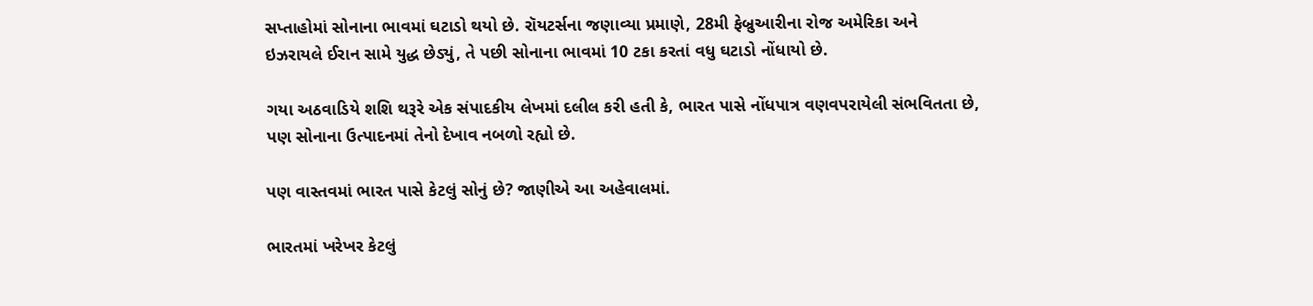સપ્તાહોમાં સોનાના ભાવમાં ઘટાડો થયો છે. રૉયટર્સના જણાવ્યા પ્રમાણે, 28મી ફેબ્રુઆરીના રોજ અમેરિકા અને ઇઝરાયલે ઈરાન સામે યુદ્ધ છેડ્યું, તે પછી સોનાના ભાવમાં 10 ટકા કરતાં વધુ ઘટાડો નોંધાયો છે.

ગયા અઠવાડિયે શશિ થરૂરે એક સંપાદકીય લેખમાં દલીલ કરી હતી કે, ભારત પાસે નોંધપાત્ર વણવપરાયેલી સંભવિતતા છે, પણ સોનાના ઉત્પાદનમાં તેનો દેખાવ નબળો રહ્યો છે.

પણ વાસ્તવમાં ભારત પાસે કેટલું સોનું છે? જાણીએ આ અહેવાલમાં.

ભારતમાં ખરેખર કેટલું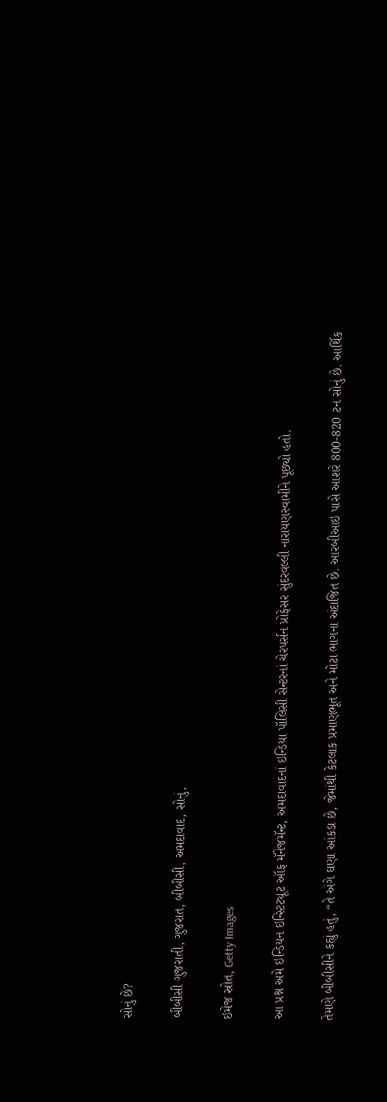સોનું છે?

બીબીસી ગુજરાતી, ગુજરાત, બીબીસી, અમદાવાદ, સોનું,

ઇમેજ સ્રોત, Getty Images

આ પ્રશ્ન અમે ઇન્ડિયન ઇન્સ્ટિટ્યૂટ ઑફ મૅનેજમૅન્ટ, અમદાવાદનાં ઇન્ડિયા પૉલિસી સેન્ટરનાં ચેરપર્સન પ્રોફેસર સુંદરવલ્લી નારાયણસ્વામીને પૂછ્યો હતો.

તેમણે બીબીસીને કહ્યું હતું, “તે અંગે ઘણા આંકડા છે, જેમાંથી કેટલાક પ્રમાણભૂત અને મોટા ભાગના અંદાજિત છે. આરબીઆઇ પાસે આશરે 800-820 ટન સોનું છે. આર્થિક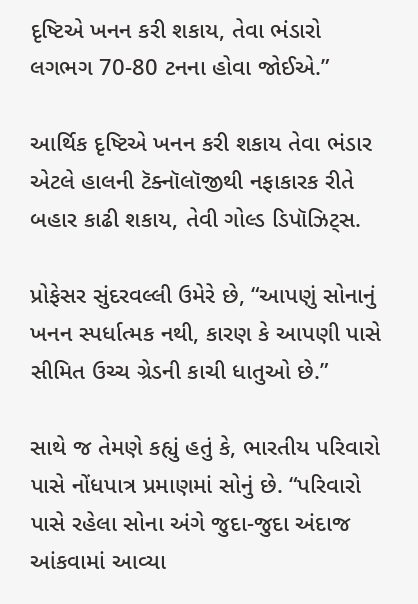દૃષ્ટિએ ખનન કરી શકાય, તેવા ભંડારો લગભગ 70-80 ટનના હોવા જોઈએ.”

આર્થિક દૃષ્ટિએ ખનન કરી શકાય તેવા ભંડાર એટલે હાલની ટૅક્નૉલૉજીથી નફાકારક રીતે બહાર કાઢી શકાય, તેવી ગોલ્ડ ડિપૉઝિટ્સ.

પ્રોફેસર સુંદરવલ્લી ઉમેરે છે, “આપણું સોનાનું ખનન સ્પર્ધાત્મક નથી, કારણ કે આપણી પાસે સીમિત ઉચ્ચ ગ્રેડની કાચી ધાતુઓ છે.”

સાથે જ તેમણે કહ્યું હતું કે, ભારતીય પરિવારો પાસે નોંધપાત્ર પ્રમાણમાં સોનું છે. “પરિવારો પાસે રહેલા સોના અંગે જુદા-જુદા અંદાજ આંકવામાં આવ્યા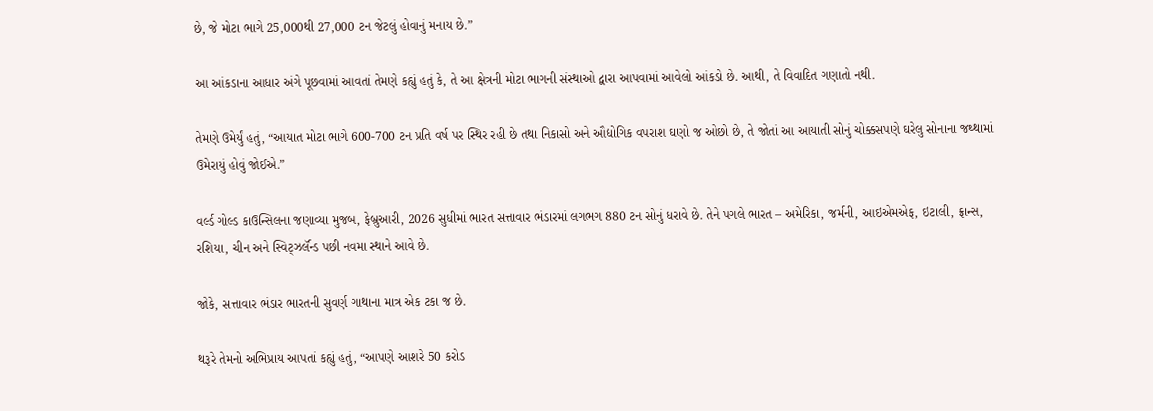છે, જે મોટા ભાગે 25,000થી 27,000 ટન જેટલું હોવાનું મનાય છે.”

આ આંકડાના આધાર અંગે પૂછવામાં આવતાં તેમણે કહ્યું હતું કે, તે આ ક્ષેત્રની મોટા ભાગની સંસ્થાઓ દ્વારા આપવામાં આવેલો આંકડો છે. આથી, તે વિવાદિત ગણાતો નથી.

તેમણે ઉમેર્યું હતું, “આયાત મોટા ભાગે 600-700 ટન પ્રતિ વર્ષ પર સ્થિર રહી છે તથા નિકાસો અને ઔદ્યોગિક વપરાશ ઘણો જ ઓછો છે, તે જોતાં આ આયાતી સોનું ચોક્કસપણે ઘરેલુ સોનાના જથ્થામાં ઉમેરાયું હોવું જોઈએ.”

વર્લ્ડ ગોલ્ડ કાઉન્સિલના જણાવ્યા મુજબ, ફેબ્રુઆરી, 2026 સુધીમાં ભારત સત્તાવાર ભંડારમાં લગભગ 880 ટન સોનું ધરાવે છે. તેને પગલે ભારત – અમેરિકા, જર્મની, આઇએમએફ, ઇટાલી, ફ્રાન્સ, રશિયા, ચીન અને સ્વિટ્ઝર્લૅન્ડ પછી નવમા સ્થાને આવે છે.

જોકે, સત્તાવાર ભંડાર ભારતની સુવર્ણ ગાથાના માત્ર એક ટકા જ છે.

થરૂરે તેમનો અભિપ્રાય આપતાં કહ્યું હતું, “આપણે આશરે 50 કરોડ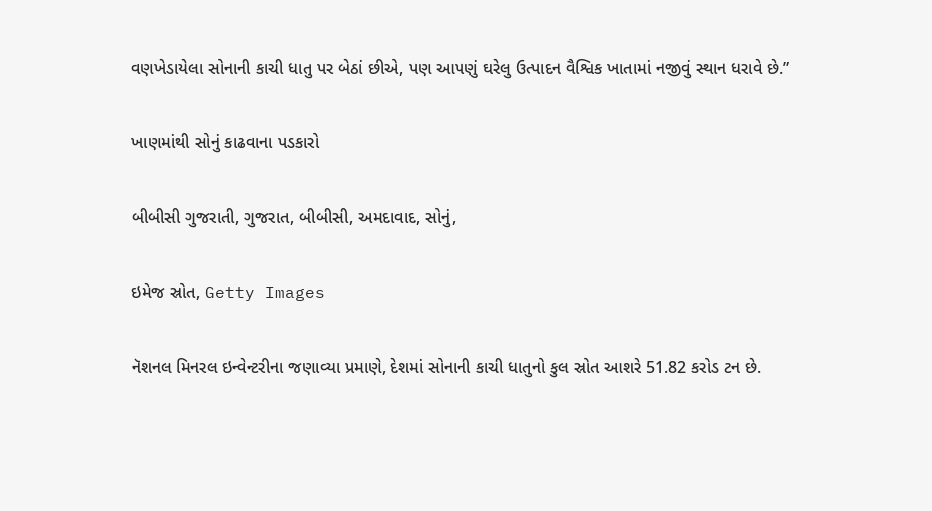વણખેડાયેલા સોનાની કાચી ધાતુ પર બેઠાં છીએ, પણ આપણું ઘરેલુ ઉત્પાદન વૈશ્વિક ખાતામાં નજીવું સ્થાન ધરાવે છે.”

ખાણમાંથી સોનું કાઢવાના પડકારો

બીબીસી ગુજરાતી, ગુજરાત, બીબીસી, અમદાવાદ, સોનું,

ઇમેજ સ્રોત, Getty Images

નૅશનલ મિનરલ ઇન્વેન્ટરીના જણાવ્યા પ્રમાણે, દેશમાં સોનાની કાચી ધાતુનો કુલ સ્રોત આશરે 51.82 કરોડ ટન છે.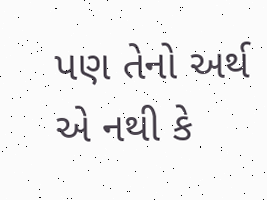પણ તેનો અર્થ એ નથી કે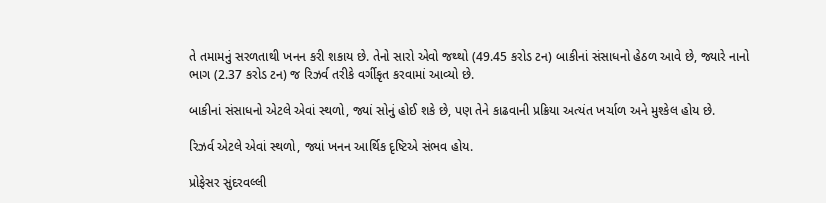તે તમામનું સરળતાથી ખનન કરી શકાય છે. તેનો સારો એવો જથ્થો (49.45 કરોડ ટન) બાકીનાં સંસાધનો હેઠળ આવે છે, જ્યારે નાનો ભાગ (2.37 કરોડ ટન) જ રિઝર્વ તરીકે વર્ગીકૃત કરવામાં આવ્યો છે.

બાકીનાં સંસાધનો એટલે એવાં સ્થળો, જ્યાં સોનું હોઈ શકે છે, પણ તેને કાઢવાની પ્રક્રિયા અત્યંત ખર્ચાળ અને મુશ્કેલ હોય છે.

રિઝર્વ એટલે એવાં સ્થળો, જ્યાં ખનન આર્થિક દૃષ્ટિએ સંભવ હોય.

પ્રોફેસર સુંદરવલ્લી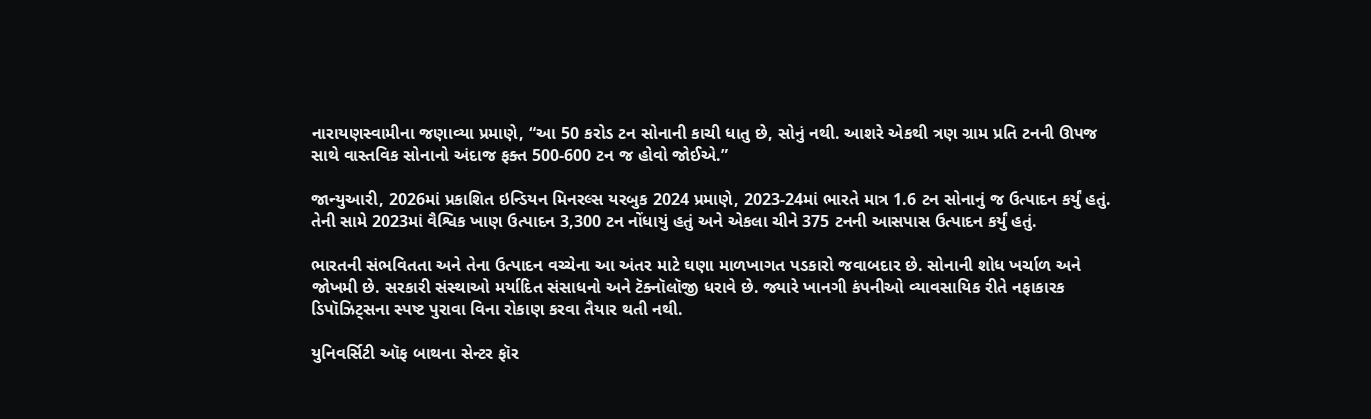નારાયણસ્વામીના જણાવ્યા પ્રમાણે, “આ 50 કરોડ ટન સોનાની કાચી ધાતુ છે, સોનું નથી. આશરે એકથી ત્રણ ગ્રામ પ્રતિ ટનની ઊપજ સાથે વાસ્તવિક સોનાનો અંદાજ ફક્ત 500-600 ટન જ હોવો જોઈએ.”

જાન્યુઆરી, 2026માં પ્રકાશિત ઇન્ડિયન મિનરલ્સ યરબુક 2024 પ્રમાણે, 2023-24માં ભારતે માત્ર 1.6 ટન સોનાનું જ ઉત્પાદન કર્યું હતું. તેની સામે 2023માં વૈશ્વિક ખાણ ઉત્પાદન 3,300 ટન નોંધાયું હતું અને એકલા ચીને 375 ટનની આસપાસ ઉત્પાદન કર્યું હતું.

ભારતની સંભવિતતા અને તેના ઉત્પાદન વચ્ચેના આ અંતર માટે ઘણા માળખાગત પડકારો જવાબદાર છે. સોનાની શોધ ખર્ચાળ અને જોખમી છે. સરકારી સંસ્થાઓ મર્યાદિત સંસાધનો અને ટૅક્નૉલૉજી ધરાવે છે. જ્યારે ખાનગી કંપનીઓ વ્યાવસાયિક રીતે નફાકારક ડિપૉઝિટ્સના સ્પષ્ટ પુરાવા વિના રોકાણ કરવા તૈયાર થતી નથી.

યુનિવર્સિટી ઑફ બાથના સેન્ટર ફૉર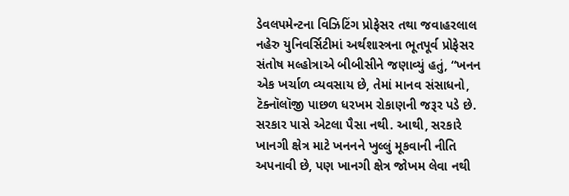ડેવલપમેન્ટના વિઝિટિંગ પ્રોફેસર તથા જવાહરલાલ નહેરુ યુનિવર્સિટીમાં અર્થશાસ્ત્રના ભૂતપૂર્વ પ્રોફેસર સંતોષ મલ્હોત્રાએ બીબીસીને જણાવ્યું હતું, “ખનન એક ખર્ચાળ વ્યવસાય છે, તેમાં માનવ સંસાધનો, ટૅક્નૉલૉજી પાછળ ધરખમ રોકાણની જરૂર પડે છે. સરકાર પાસે એટલા પૈસા નથી. આથી, સરકારે ખાનગી ક્ષેત્ર માટે ખનનને ખુલ્લું મૂકવાની નીતિ અપનાવી છે, પણ ખાનગી ક્ષેત્ર જોખમ લેવા નથી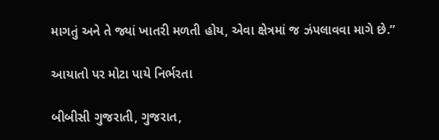માગતું અને તે જ્યાં ખાતરી મળતી હોય, એવા ક્ષેત્રમાં જ ઝંપલાવવા માગે છે.”

આયાતો પર મોટા પાયે નિર્ભરતા

બીબીસી ગુજરાતી, ગુજરાત,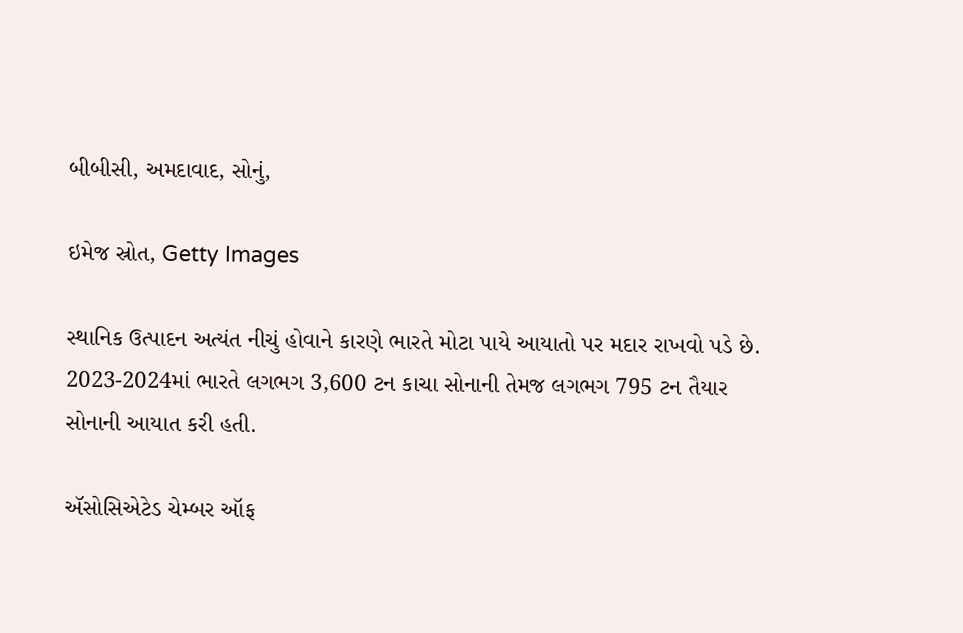બીબીસી, અમદાવાદ, સોનું,

ઇમેજ સ્રોત, Getty Images

સ્થાનિક ઉત્પાદન અત્યંત નીચું હોવાને કારણે ભારતે મોટા પાયે આયાતો પર મદાર રાખવો પડે છે. 2023-2024માં ભારતે લગભગ 3,600 ટન કાચા સોનાની તેમજ લગભગ 795 ટન તૈયાર સોનાની આયાત કરી હતી.

ઍસોસિએટેડ ચેમ્બર ઑફ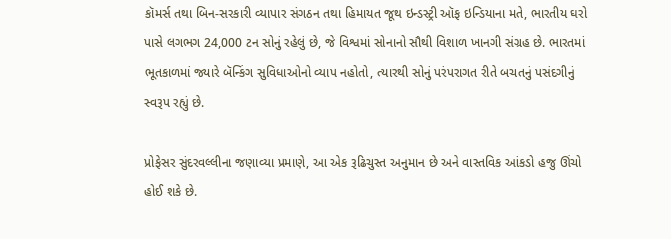કૉમર્સ તથા બિન-સરકારી વ્યાપાર સંગઠન તથા હિમાયત જૂથ ઇન્ડસ્ટ્રી ઑફ ઇન્ડિયાના મતે, ભારતીય ઘરો પાસે લગભગ 24,000 ટન સોનું રહેલું છે, જે વિશ્વમાં સોનાનો સૌથી વિશાળ ખાનગી સંગ્રહ છે. ભારતમાં ભૂતકાળમાં જ્યારે બૅન્કિંગ સુવિધાઓનો વ્યાપ નહોતો, ત્યારથી સોનું પરંપરાગત રીતે બચતનું પસંદગીનું સ્વરૂપ રહ્યું છે.

પ્રોફેસર સુંદરવલ્લીના જણાવ્યા પ્રમાણે, આ એક રૂઢિચુસ્ત અનુમાન છે અને વાસ્તવિક આંકડો હજુ ઊંચો હોઈ શકે છે.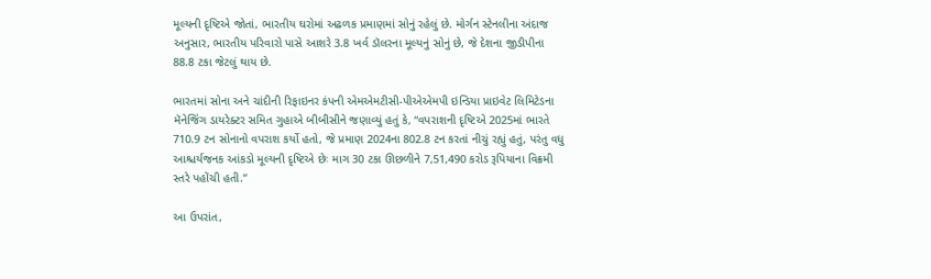મૂલ્યની દૃષ્ટિએ જોતાં, ભારતીય ઘરોમાં અઢળક પ્રમાણમાં સોનું રહેલું છે. મોર્ગન સ્ટેનલીના અંદાજ અનુસાર, ભારતીય પરિવારો પાસે આશરે 3.8 ખર્વ ડૉલરના મૂલ્યનું સોનું છે, જે દેશના જીડીપીના 88.8 ટકા જેટલું થાય છે.

ભારતમાં સોના અને ચાંદીની રિફાઇનર કંપની એમએમટીસી-પીએએમપી ઇન્ડિયા પ્રાઇવેટ લિમિટેડના મૅનેજિંગ ડાયરેક્ટર સમિત ગુહાએ બીબીસીને જણાવ્યું હતું કે, “વપરાશની દૃષ્ટિએ 2025માં ભારતે 710.9 ટન સોનાનો વપરાશ કર્યો હતો, જે પ્રમાણ 2024ના 802.8 ટન કરતાં નીચું રહ્યું હતું, પરંતુ વધુ આશ્ચર્યજનક આંકડો મૂલ્યની દૃષ્ટિએ છેઃ માગ 30 ટકા ઊછળીને 7,51,490 કરોડ રૂપિયાના વિક્રમી સ્તરે પહોંચી હતી.”

આ ઉપરાંત,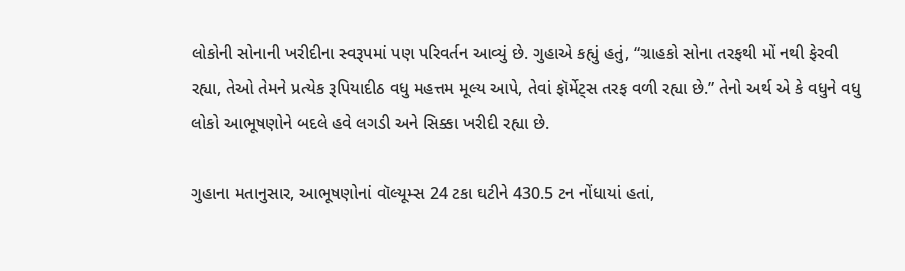લોકોની સોનાની ખરીદીના સ્વરૂપમાં પણ પરિવર્તન આવ્યું છે. ગુહાએ કહ્યું હતું, “ગ્રાહકો સોના તરફથી મોં નથી ફેરવી રહ્યા, તેઓ તેમને પ્રત્યેક રૂપિયાદીઠ વધુ મહત્તમ મૂલ્ય આપે, તેવાં ફૉર્મેટ્સ તરફ વળી રહ્યા છે.” તેનો અર્થ એ કે વધુને વધુ લોકો આભૂષણોને બદલે હવે લગડી અને સિક્કા ખરીદી રહ્યા છે.

ગુહાના મતાનુસાર, આભૂષણોનાં વૉલ્યૂમ્સ 24 ટકા ઘટીને 430.5 ટન નોંધાયાં હતાં,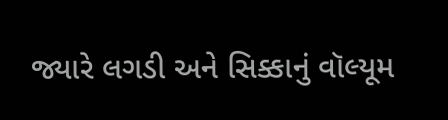જ્યારે લગડી અને સિક્કાનું વૉલ્યૂમ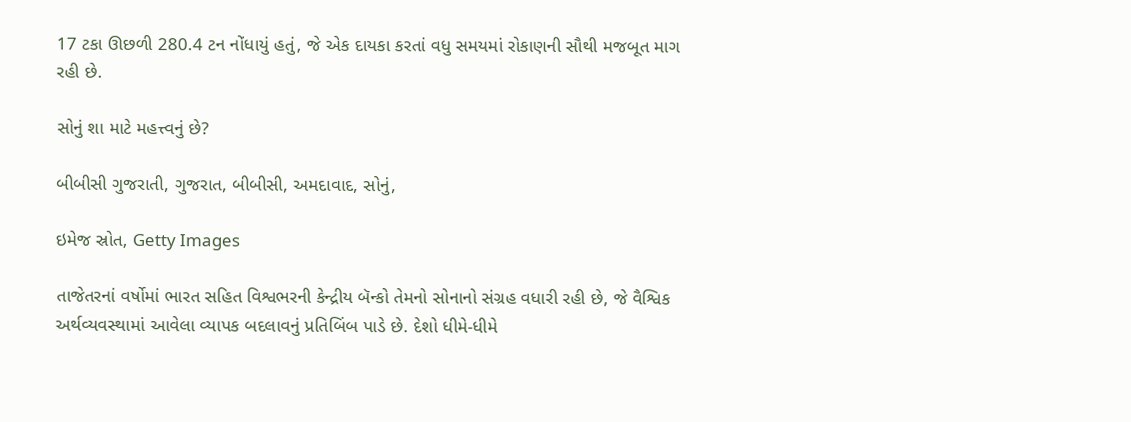17 ટકા ઊછળી 280.4 ટન નોંધાયું હતું, જે એક દાયકા કરતાં વધુ સમયમાં રોકાણની સૌથી મજબૂત માગ રહી છે.

સોનું શા માટે મહત્ત્વનું છે?

બીબીસી ગુજરાતી, ગુજરાત, બીબીસી, અમદાવાદ, સોનું,

ઇમેજ સ્રોત, Getty Images

તાજેતરનાં વર્ષોમાં ભારત સહિત વિશ્વભરની કેન્દ્રીય બૅન્કો તેમનો સોનાનો સંગ્રહ વધારી રહી છે, જે વૈશ્વિક અર્થવ્યવસ્થામાં આવેલા વ્યાપક બદલાવનું પ્રતિબિંબ પાડે છે. દેશો ધીમે-ધીમે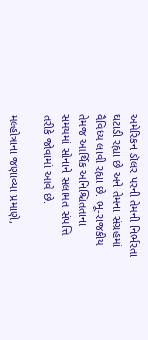અમેરિકન ડૉલર પરની તેમની નિર્ભરતા ઘટાડી રહ્યા છે અને તેમના સંગ્રહમાં વૈવિધ્ય લાવી રહ્યા છે. ભૂ-રાજકીય તેમજ આર્થિક અનિશ્ચિતતાના સમયમાં સોનાને સલામત સંપત્તિ તરીકે જોવામાં આવે છે.

મલ્હોત્રાના જણાવ્યા પ્રમાણે,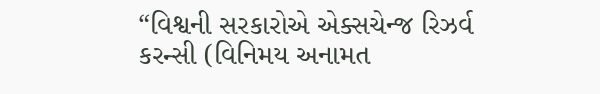“વિશ્વની સરકારોએ એક્સચેન્જ રિઝર્વ કરન્સી (વિનિમય અનામત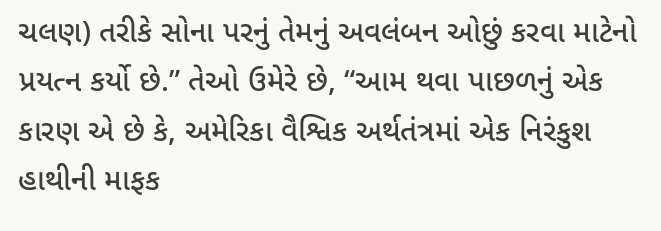ચલણ) તરીકે સોના પરનું તેમનું અવલંબન ઓછું કરવા માટેનો પ્રયત્ન કર્યો છે.” તેઓ ઉમેરે છે, “આમ થવા પાછળનું એક કારણ એ છે કે, અમેરિકા વૈશ્વિક અર્થતંત્રમાં એક નિરંકુશ હાથીની માફક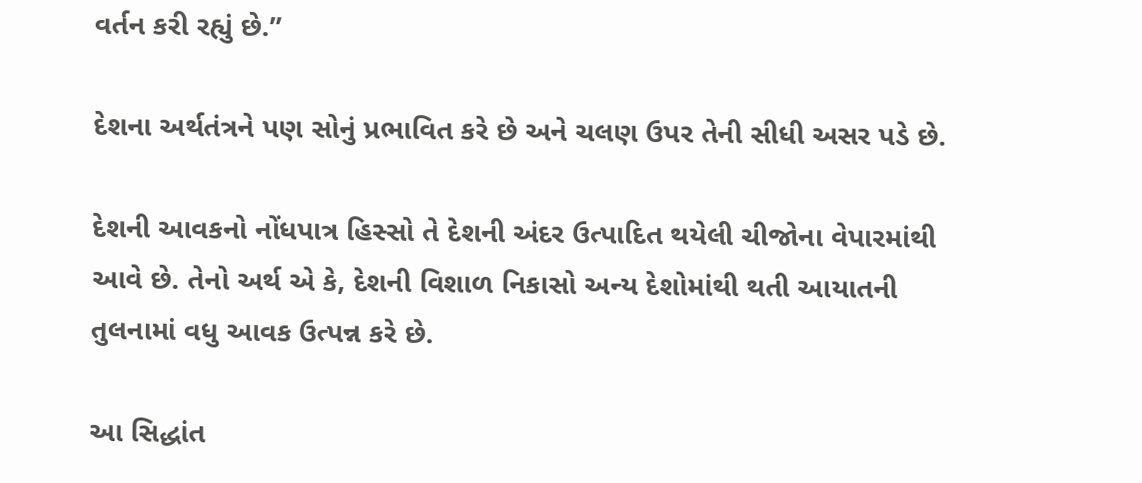વર્તન કરી રહ્યું છે.”

દેશના અર્થતંત્રને પણ સોનું પ્રભાવિત કરે છે અને ચલણ ઉપર તેની સીધી અસર પડે છે.

દેશની આવકનો નોંધપાત્ર હિસ્સો તે દેશની અંદર ઉત્પાદિત થયેલી ચીજોના વેપારમાંથી આવે છે. તેનો અર્થ એ કે, દેશની વિશાળ નિકાસો અન્ય દેશોમાંથી થતી આયાતની તુલનામાં વધુ આવક ઉત્પન્ન કરે છે.

આ સિદ્ધાંત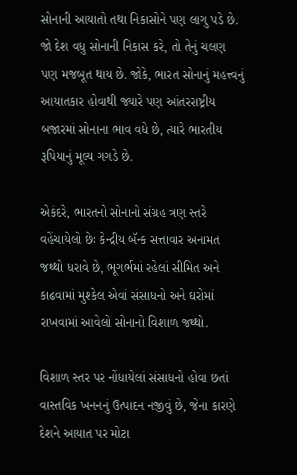સોનાની આયાતો તથા નિકાસોને પણ લાગુ પડે છે. જો દેશ વધુ સોનાની નિકાસ કરે, તો તેનું ચલણ પણ મજબૂત થાય છે. જોકે, ભારત સોનાનું મહત્ત્વનું આયાતકાર હોવાથી જ્યારે પણ આંતરરાષ્ટ્રીય બજારમાં સોનાના ભાવ વધે છે, ત્યારે ભારતીય રૂપિયાનું મૂલ્ય ગગડે છે.

એકંદરે, ભારતનો સોનાનો સંગ્રહ ત્રણ સ્તરે વહેંચાયેલો છેઃ કેન્દ્રીય બૅન્ક સત્તાવાર અનામત જથ્થો ધરાવે છે, ભૂગર્ભમાં રહેલાં સીમિત અને કાઢવામાં મુશ્કેલ એવાં સંસાધનો અને ઘરોમાં રાખવામાં આવેલો સોનાનો વિશાળ જથ્થો.

વિશાળ સ્તર પર નોંધાયેલાં સંસાધનો હોવા છતાં વાસ્તવિક ખનનનું ઉત્પાદન નજીવું છે, જેના કારણે દેશને આયાત પર મોટા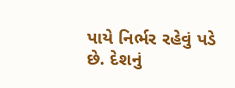પાયે નિર્ભર રહેવું પડે છે. દેશનું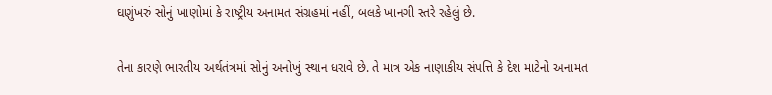ઘણુંખરું સોનું ખાણોમાં કે રાષ્ટ્રીય અનામત સંગ્રહમાં નહીં, બલકે ખાનગી સ્તરે રહેલું છે.

તેના કારણે ભારતીય અર્થતંત્રમાં સોનું અનોખું સ્થાન ધરાવે છે. તે માત્ર એક નાણાકીય સંપત્તિ કે દેશ માટેનો અનામત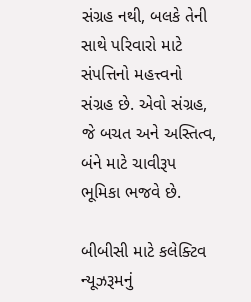સંગ્રહ નથી, બલકે તેની સાથે પરિવારો માટે સંપત્તિનો મહત્ત્વનો સંગ્રહ છે. એવો સંગ્રહ, જે બચત અને અસ્તિત્વ, બંને માટે ચાવીરૂપ ભૂમિકા ભજવે છે.

બીબીસી માટે કલેક્ટિવ ન્યૂઝરૂમનું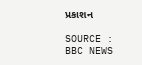પ્રકાશન

SOURCE : BBC NEWS